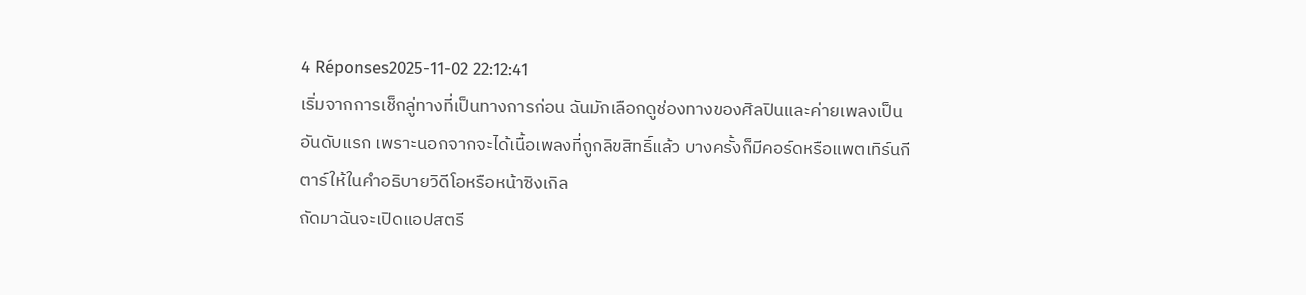4 Réponses2025-11-02 22:12:41
เริ่มจากการเช็กลู่ทางที่เป็นทางการก่อน ฉันมักเลือกดูช่องทางของศิลปินและค่ายเพลงเป็นอันดับแรก เพราะนอกจากจะได้เนื้อเพลงที่ถูกลิขสิทธิ์แล้ว บางครั้งก็มีคอร์ดหรือแพตเทิร์นกีตาร์ให้ในคำอธิบายวิดีโอหรือหน้าซิงเกิล
ถัดมาฉันจะเปิดแอปสตรี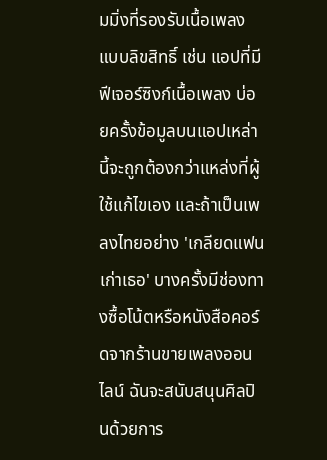มมิ่งที่รองรับเนื้อเพลงแบบลิขสิทธิ์ เช่น แอปที่มีฟีเจอร์ซิงก์เนื้อเพลง บ่อยครั้งข้อมูลบนแอปเหล่านี้จะถูกต้องกว่าแหล่งที่ผู้ใช้แก้ไขเอง และถ้าเป็นเพลงไทยอย่าง 'เกลียดแฟนเก่าเธอ' บางครั้งมีช่องทางซื้อโน้ตหรือหนังสือคอร์ดจากร้านขายเพลงออนไลน์ ฉันจะสนับสนุนศิลปินด้วยการ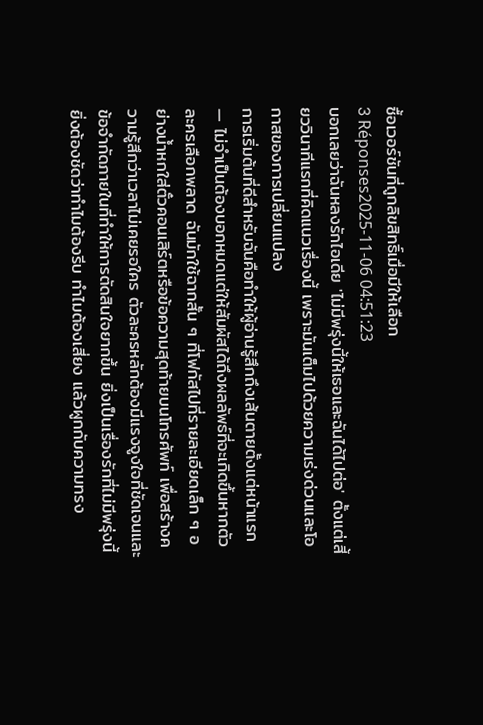ซื้อเวอร์ชันที่ถูกลิขสิทธิ์เมื่อมีให้เลือก
3 Réponses2025-11-06 04:51:23
บอกเลยว่าฉันหลงรักไอเดีย 'ไม่มีพรุ่งนี้ให้เธอและฉันได้ไปต่อ' ตั้งแต่เสี้ยววินาทีแรกที่คิดแนวเรื่องนี้ เพราะมันเต็มไปด้วยความเร่งด่วนและโอกาสของการเปลี่ยนแปลง
การเริ่มต้นที่ดีสำหรับฉันคือทำให้ผู้อ่านรู้สึกถึงเส้นตายตั้งแต่หน้าแรก — ไม่จำเป็นต้องบอกหมดแต่ให้สัมผัสได้ถึงผลลัพธ์ที่จะเกิดขึ้นหากตัวละครเลือกพลาด ฉันมักใช้ฉากสั้น ๆ ที่โฟกัสไปที่รายละเอียดเล็ก ๆ อย่างน้ำหกใส่ตั๋วคอนเสิร์ตหรือข้อความสุดท้ายบนโทรศัพท์ เพื่อสร้างความรู้สึกว่าเวลาไม่เคยรอใคร ตัวละครหลักต้องมีแรงจูงใจที่ชัดเจนและข้อจำกัดภายในที่ทำให้การตัดสินใจยากขึ้น ยิ่งเป็นเรื่องรักที่ไม่มีพรุ่งนี้ ยิ่งต้องชัดว่าทำไมต้องรีบ ทำไมต้องเสี่ยง แล้วผูกกับความทรง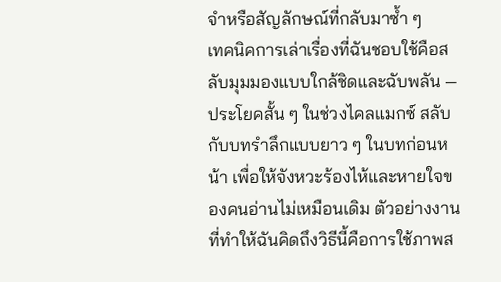จำหรือสัญลักษณ์ที่กลับมาซ้ำ ๆ
เทคนิคการเล่าเรื่องที่ฉันชอบใช้คือสลับมุมมองแบบใกล้ชิดและฉับพลัน — ประโยคสั้น ๆ ในช่วงไคลแมกซ์ สลับกับบทรำลึกแบบยาว ๆ ในบทก่อนหน้า เพื่อให้จังหวะร้องไห้และหายใจของคนอ่านไม่เหมือนเดิม ตัวอย่างงานที่ทำให้ฉันคิดถึงวิธีนี้คือการใช้ภาพส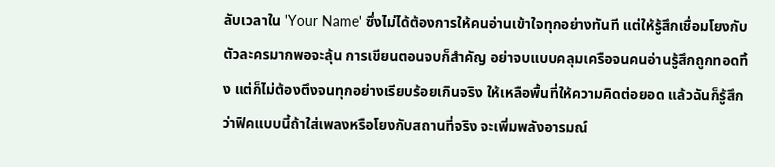ลับเวลาใน 'Your Name' ซึ่งไม่ได้ต้องการให้คนอ่านเข้าใจทุกอย่างทันที แต่ให้รู้สึกเชื่อมโยงกับตัวละครมากพอจะลุ้น การเขียนตอนจบก็สำคัญ อย่าจบแบบคลุมเครือจนคนอ่านรู้สึกถูกทอดทิ้ง แต่ก็ไม่ต้องตึงจนทุกอย่างเรียบร้อยเกินจริง ให้เหลือพื้นที่ให้ความคิดต่อยอด แล้วฉันก็รู้สึกว่าฟิคแบบนี้ถ้าใส่เพลงหรือโยงกับสถานที่จริง จะเพิ่มพลังอารมณ์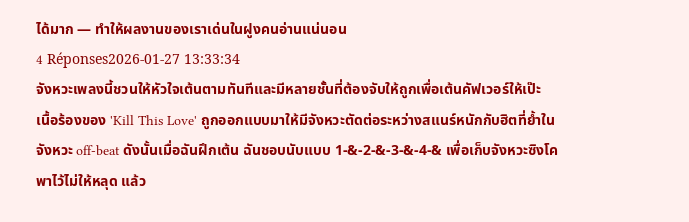ได้มาก — ทำให้ผลงานของเราเด่นในฝูงคนอ่านแน่นอน
4 Réponses2026-01-27 13:33:34
จังหวะเพลงนี้ชวนให้หัวใจเต้นตามทันทีและมีหลายชั้นที่ต้องจับให้ถูกเพื่อเต้นคัฟเวอร์ให้เป๊ะ
เนื้อร้องของ 'Kill This Love' ถูกออกแบบมาให้มีจังหวะตัดต่อระหว่างสแนร์หนักกับฮิตที่ย้ำในจังหวะ off-beat ดังนั้นเมื่อฉันฝึกเต้น ฉันชอบนับแบบ 1-&-2-&-3-&-4-& เพื่อเก็บจังหวะซิงโคพาไว้ไม่ให้หลุด แล้ว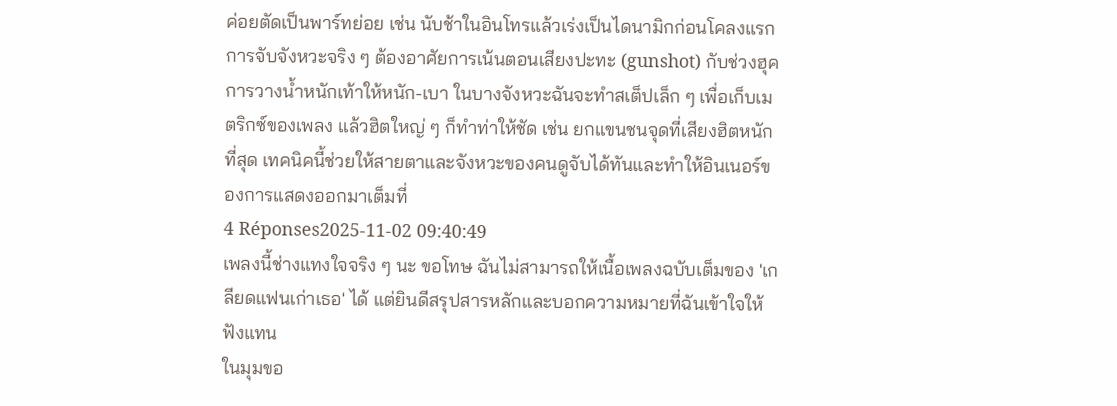ค่อยตัดเป็นพาร์ทย่อย เช่น นับช้าในอินโทรแล้วเร่งเป็นไดนามิกก่อนโคลงแรก
การจับจังหวะจริง ๆ ต้องอาศัยการเน้นตอนเสียงปะทะ (gunshot) กับช่วงฮุค การวางน้ำหนักเท้าให้หนัก-เบา ในบางจังหวะฉันจะทำสเต็ปเล็ก ๆ เพื่อเก็บเมตริกซ์ของเพลง แล้วฮิตใหญ่ ๆ ก็ทำท่าให้ชัด เช่น ยกแขนชนจุดที่เสียงฮิตหนักที่สุด เทคนิคนี้ช่วยให้สายตาและจังหวะของคนดูจับได้ทันและทำให้อินเนอร์ของการแสดงออกมาเต็มที่
4 Réponses2025-11-02 09:40:49
เพลงนี้ช่างแทงใจจริง ๆ นะ ขอโทษ ฉันไม่สามารถให้เนื้อเพลงฉบับเต็มของ 'เกลียดแฟนเก่าเธอ' ได้ แต่ยินดีสรุปสารหลักและบอกความหมายที่ฉันเข้าใจให้ฟังแทน
ในมุมขอ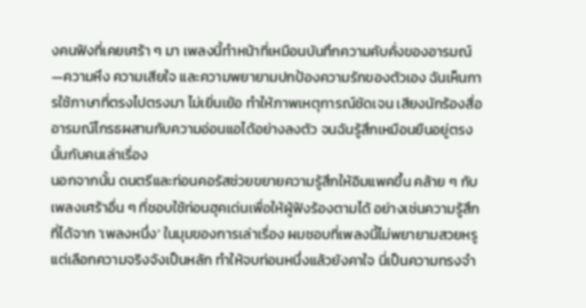งคนฟังที่เคยเศร้า ๆ มา เพลงนี้ทำหน้าที่เหมือนบันทึกความคับคั่งของอารมณ์—ความหึง ความเสียใจ และความพยายามปกป้องความรักของตัวเอง ฉันเห็นการใช้ภาษาที่ตรงไปตรงมา ไม่เยิ่นเย้อ ทำให้ภาพเหตุการณ์ชัดเจน เสียงนักร้องสื่ออารมณ์โกรธผสานกับความอ่อนแอได้อย่างลงตัว จนฉันรู้สึกเหมือนยืนอยู่ตรงนั้นกับคนเล่าเรื่อง
นอกจากนั้น ดนตรีและท่อนคอรัสช่วยขยายความรู้สึกให้อิมแพคขึ้น คล้าย ๆ กับเพลงเศร้าอื่น ๆ ที่ชอบใช้ท่อนฮุคเด่นเพื่อให้ผู้ฟังร้องตามได้ อย่างเช่นความรู้สึกที่ได้จาก 'เพลงหนึ่ง' ในมุมของการเล่าเรื่อง ผมชอบที่เพลงนี้ไม่พยายามสวยหรู แต่เลือกความจริงจังเป็นหลัก ทำให้จบท่อนหนึ่งแล้วยังคาใจ นี่เป็นความทรงจำ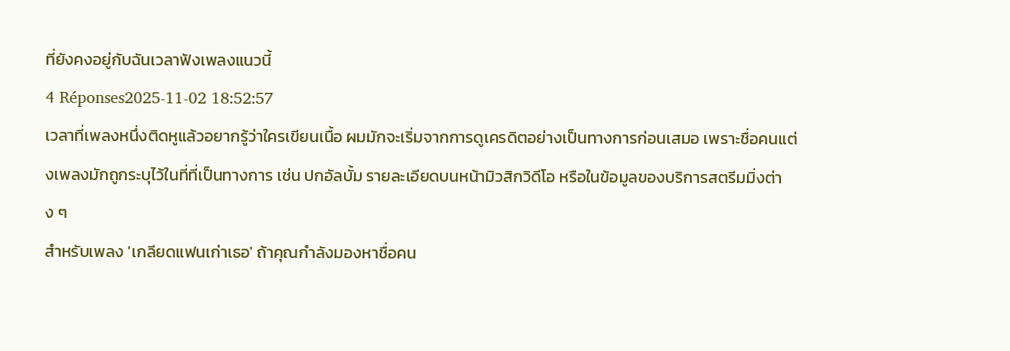ที่ยังคงอยู่กับฉันเวลาฟังเพลงแนวนี้
4 Réponses2025-11-02 18:52:57
เวลาที่เพลงหนึ่งติดหูแล้วอยากรู้ว่าใครเขียนเนื้อ ผมมักจะเริ่มจากการดูเครดิตอย่างเป็นทางการก่อนเสมอ เพราะชื่อคนแต่งเพลงมักถูกระบุไว้ในที่ที่เป็นทางการ เช่น ปกอัลบั้ม รายละเอียดบนหน้ามิวสิกวิดีโอ หรือในข้อมูลของบริการสตรีมมิ่งต่าง ๆ
สำหรับเพลง 'เกลียดแฟนเก่าเธอ' ถ้าคุณกำลังมองหาชื่อคน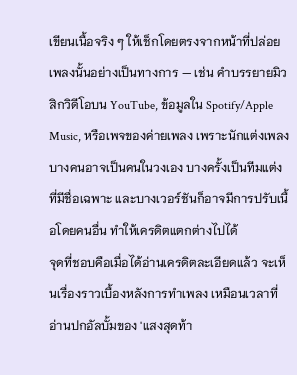เขียนเนื้อจริง ๆ ให้เช็กโดยตรงจากหน้าที่ปล่อยเพลงนั้นอย่างเป็นทางการ — เช่น คำบรรยายมิวสิกวิดีโอบน YouTube, ข้อมูลใน Spotify/Apple Music, หรือเพจของค่ายเพลง เพราะนักแต่งเพลงบางคนอาจเป็นคนในวงเอง บางครั้งเป็นทีมแต่งที่มีชื่อเฉพาะ และบางเวอร์ชันก็อาจมีการปรับเนื้อโดยคนอื่น ทำให้เครดิตแตกต่างไปได้
จุดที่ชอบคือเมื่อได้อ่านเครดิตละเอียดแล้ว จะเห็นเรื่องราวเบื้องหลังการทำเพลง เหมือนเวลาที่อ่านปกอัลบั้มของ 'แสงสุดท้า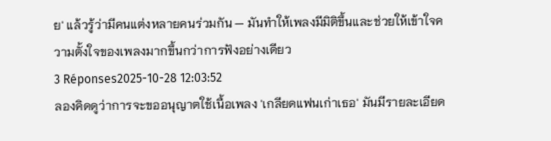ย' แล้วรู้ว่ามีคนแต่งหลายคนร่วมกัน — มันทำให้เพลงมีมิติขึ้นและช่วยให้เข้าใจความตั้งใจของเพลงมากขึ้นกว่าการฟังอย่างเดียว
3 Réponses2025-10-28 12:03:52
ลองคิดดูว่าการจะขออนุญาตใช้เนื้อเพลง 'เกลียดแฟนเก่าเธอ' มันมีรายละเอียด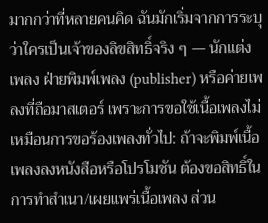มากกว่าที่หลายคนคิด ฉันมักเริ่มจากการระบุว่าใครเป็นเจ้าของลิขสิทธิ์จริง ๆ — นักแต่งเพลง ฝ่ายพิมพ์เพลง (publisher) หรือค่ายเพลงที่ถือมาสเตอร์ เพราะการขอใช้เนื้อเพลงไม่เหมือนการขอร้องเพลงทั่วไป: ถ้าจะพิมพ์เนื้อเพลงลงหนังสือหรือโปรโมชัน ต้องขอสิทธิ์ในการทำสำเนา/เผยแพร่เนื้อเพลง ส่วน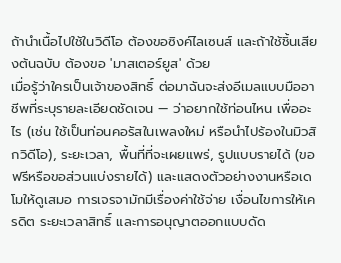ถ้านำเนื้อไปใช้ในวิดีโอ ต้องขอซิงค์ไลเซนส์ และถ้าใช้ชิ้นเสียงต้นฉบับ ต้องขอ 'มาสเตอร์ยูส' ด้วย
เมื่อรู้ว่าใครเป็นเจ้าของสิทธิ์ ต่อมาฉันจะส่งอีเมลแบบมืออาชีพที่ระบุรายละเอียดชัดเจน — ว่าอยากใช้ท่อนไหน เพื่ออะไร (เช่น ใช้เป็นท่อนคอรัสในเพลงใหม่ หรือนำไปร้องในมิวสิกวิดีโอ), ระยะเวลา, พื้นที่ที่จะเผยแพร่, รูปแบบรายได้ (ขอฟรีหรือขอส่วนแบ่งรายได้) และแสดงตัวอย่างงานหรือเดโมให้ดูเสมอ การเจรจามักมีเรื่องค่าใช้จ่าย เงื่อนไขการให้เครดิต ระยะเวลาสิทธิ์ และการอนุญาตออกแบบดัด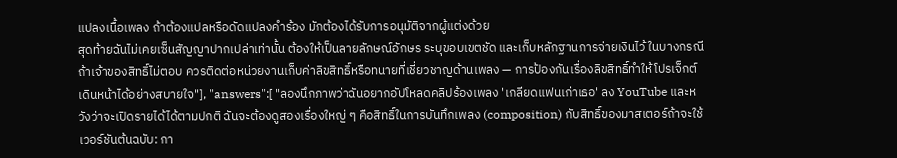แปลงเนื้อเพลง ถ้าต้องแปลหรือดัดแปลงคำร้อง มักต้องได้รับการอนุมัติจากผู้แต่งด้วย
สุดท้ายฉันไม่เคยเซ็นสัญญาปากเปล่าเท่านั้น ต้องให้เป็นลายลักษณ์อักษร ระบุขอบเขตชัด และเก็บหลักฐานการจ่ายเงินไว้ ในบางกรณีถ้าเจ้าของสิทธิ์ไม่ตอบ ควรติดต่อหน่วยงานเก็บค่าลิขสิทธิ์หรือทนายที่เชี่ยวชาญด้านเพลง — การป้องกันเรื่องลิขสิทธิ์ทำให้โปรเจ็กต์เดินหน้าได้อย่างสบายใจ"], "answers":[ "ลองนึกภาพว่าฉันอยากอัปโหลดคลิปร้องเพลง 'เกลียดแฟนเก่าเธอ' ลง YouTube และหวังว่าจะเปิดรายได้ได้ตามปกติ ฉันจะต้องดูสองเรื่องใหญ่ ๆ คือสิทธิ์ในการบันทึกเพลง (composition) กับสิทธิ์ของมาสเตอร์ถ้าจะใช้เวอร์ชันต้นฉบับ: กา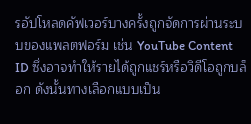รอัปโหลดคัฟเวอร์บางครั้งถูกจัดการผ่านระบบของแพลตฟอร์ม เช่น YouTube Content ID ซึ่งอาจทำให้รายได้ถูกแชร์หรือวิดีโอถูกบล็อก ดังนั้นทางเลือกแบบเป็น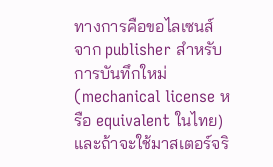ทางการคือขอไลเซนส์จาก publisher สำหรับการบันทึกใหม่ (mechanical license หรือ equivalent ในไทย) และถ้าจะใช้มาสเตอร์จริ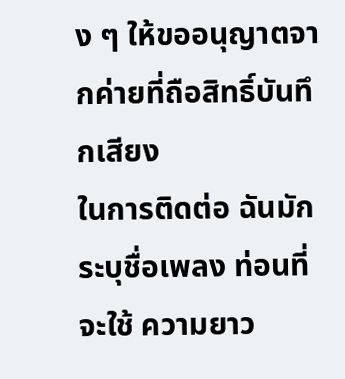ง ๆ ให้ขออนุญาตจากค่ายที่ถือสิทธิ์บันทึกเสียง
ในการติดต่อ ฉันมักระบุชื่อเพลง ท่อนที่จะใช้ ความยาว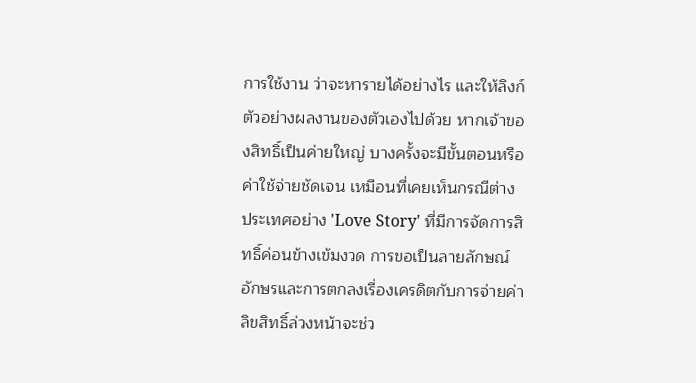การใช้งาน ว่าจะหารายได้อย่างไร และให้ลิงก์ตัวอย่างผลงานของตัวเองไปด้วย หากเจ้าของสิทธิ์เป็นค่ายใหญ่ บางครั้งจะมีขั้นตอนหรือค่าใช้จ่ายชัดเจน เหมือนที่เคยเห็นกรณีต่างประเทศอย่าง 'Love Story' ที่มีการจัดการสิทธิ์ค่อนข้างเข้มงวด การขอเป็นลายลักษณ์อักษรและการตกลงเรื่องเครดิตกับการจ่ายค่าลิขสิทธิ์ล่วงหน้าจะช่ว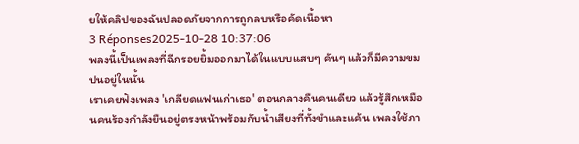ยให้คลิปของฉันปลอดภัยจากการถูกลบหรือคัดเนื้อหา
3 Réponses2025-10-28 10:37:06
พลงนี้เป็นเพลงที่ฉีกรอยยิ้มออกมาได้ในแบบแสบๆ คันๆ แล้วก็มีความขมปนอยู่ในนั้น
เราเคยฟังเพลง 'เกลียดแฟนเก่าเธอ' ตอนกลางคืนคนเดียว แล้วรู้สึกเหมือนคนร้องกำลังยืนอยู่ตรงหน้าพร้อมกับน้ำเสียงที่ทั้งขำและแค้น เพลงใช้ภา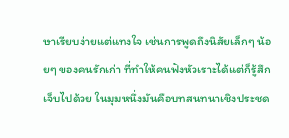ษาเรียบง่ายแต่แทงใจ เช่นการพูดถึงนิสัยเล็กๆ น้อยๆ ของคนรักเก่า ที่ทำให้คนฟังหัวเราะได้แต่ก็รู้สึกเจ็บไปด้วย ในมุมหนึ่งมันคือบทสนทนาเชิงประชด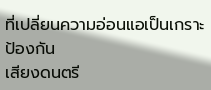ที่เปลี่ยนความอ่อนแอเป็นเกราะป้องกัน
เสียงดนตรี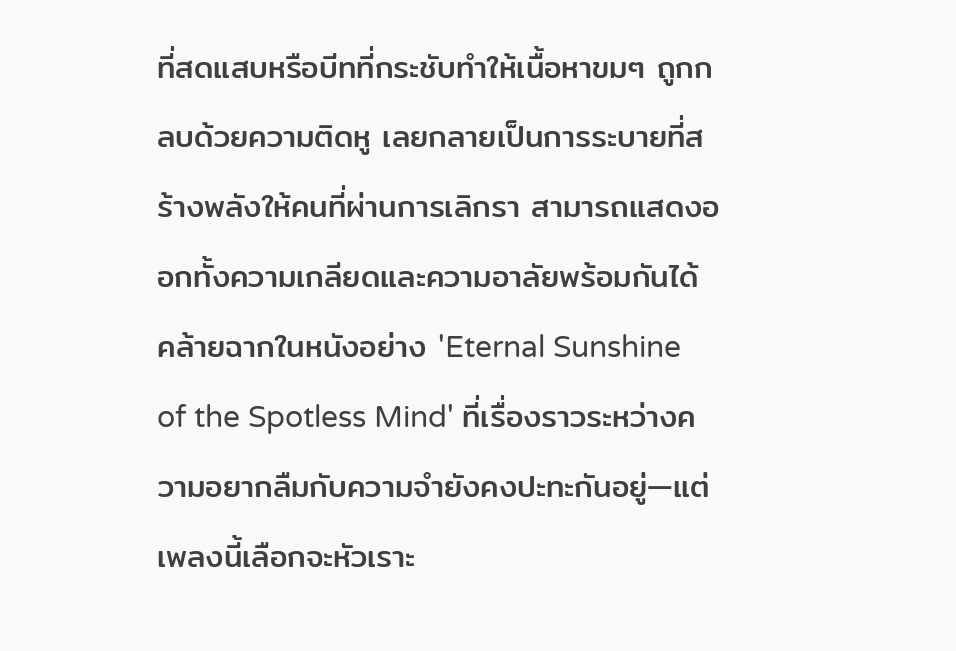ที่สดแสบหรือบีทที่กระชับทำให้เนื้อหาขมๆ ถูกกลบด้วยความติดหู เลยกลายเป็นการระบายที่สร้างพลังให้คนที่ผ่านการเลิกรา สามารถแสดงออกทั้งความเกลียดและความอาลัยพร้อมกันได้ คล้ายฉากในหนังอย่าง 'Eternal Sunshine of the Spotless Mind' ที่เรื่องราวระหว่างความอยากลืมกับความจำยังคงปะทะกันอยู่—แต่เพลงนี้เลือกจะหัวเราะ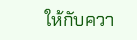ให้กับควา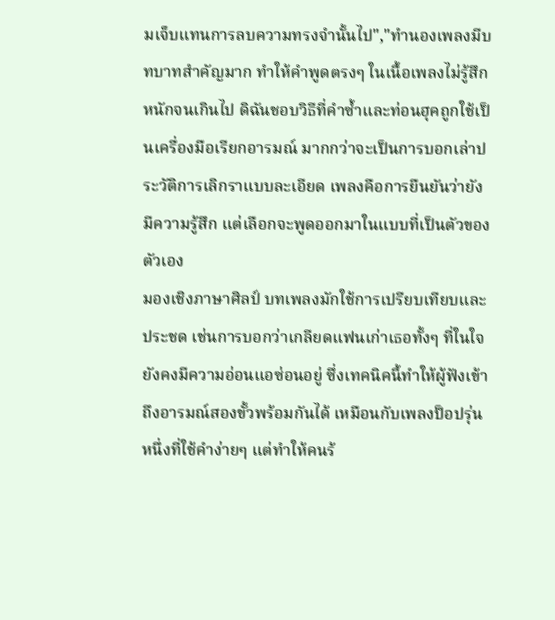มเจ็บแทนการลบความทรงจำนั้นไป","ทำนองเพลงมีบทบาทสำคัญมาก ทำให้คำพูดตรงๆ ในเนื้อเพลงไม่รู้สึกหนักจนเกินไป ดิฉันชอบวิธีที่คำซ้ำและท่อนฮุคถูกใช้เป็นเครื่องมือเรียกอารมณ์ มากกว่าจะเป็นการบอกเล่าประวัติการเลิกราแบบละเอียด เพลงคือการยืนยันว่ายังมีความรู้สึก แต่เลือกจะพูดออกมาในแบบที่เป็นตัวของตัวเอง
มองเชิงภาษาศิลป์ บทเพลงมักใช้การเปรียบเทียบและประชด เช่นการบอกว่าเกลียดแฟนเก่าเธอทั้งๆ ที่ในใจยังคงมีความอ่อนแอซ่อนอยู่ ซึ่งเทคนิคนี้ทำให้ผู้ฟังเข้าถึงอารมณ์สองขั้วพร้อมกันได้ เหมือนกับเพลงป็อปรุ่นหนึ่งที่ใช้คำง่ายๆ แต่ทำให้คนร้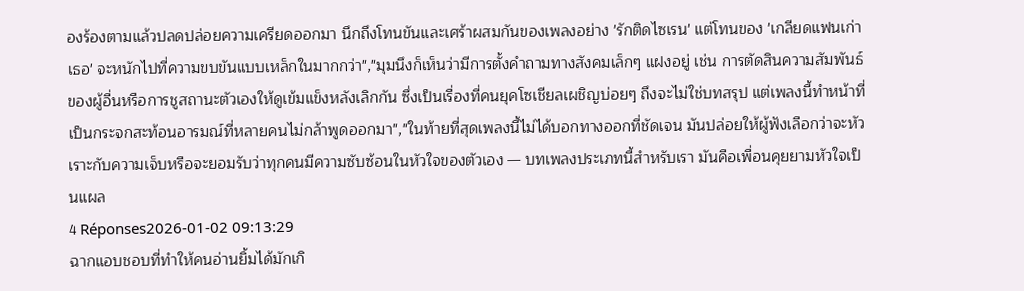องร้องตามแล้วปลดปล่อยความเครียดออกมา นึกถึงโทนขันและเศร้าผสมกันของเพลงอย่าง 'รักติดไซเรน' แต่โทนของ 'เกลียดแฟนเก่าเธอ' จะหนักไปที่ความขบขันแบบเหล็กในมากกว่า","มุมนึงก็เห็นว่ามีการตั้งคำถามทางสังคมเล็กๆ แฝงอยู่ เช่น การตัดสินความสัมพันธ์ของผู้อื่นหรือการชูสถานะตัวเองให้ดูเข้มแข็งหลังเลิกกัน ซึ่งเป็นเรื่องที่คนยุคโซเชียลเผชิญบ่อยๆ ถึงจะไม่ใช่บทสรุป แต่เพลงนี้ทำหน้าที่เป็นกระจกสะท้อนอารมณ์ที่หลายคนไม่กล้าพูดออกมา","ในท้ายที่สุดเพลงนี้ไม่ได้บอกทางออกที่ชัดเจน มันปล่อยให้ผู้ฟังเลือกว่าจะหัวเราะกับความเจ็บหรือจะยอมรับว่าทุกคนมีความซับซ้อนในหัวใจของตัวเอง — บทเพลงประเภทนี้สำหรับเรา มันคือเพื่อนคุยยามหัวใจเป็นแผล
4 Réponses2026-01-02 09:13:29
ฉากแอบชอบที่ทำให้คนอ่านยิ้มได้มักเกิ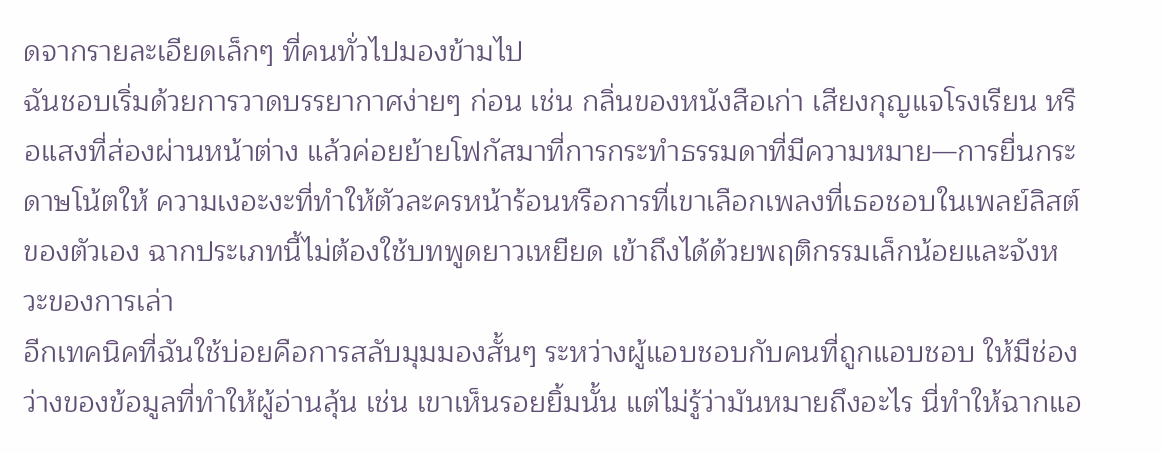ดจากรายละเอียดเล็กๆ ที่คนทั่วไปมองข้ามไป
ฉันชอบเริ่มด้วยการวาดบรรยากาศง่ายๆ ก่อน เช่น กลิ่นของหนังสือเก่า เสียงกุญแจโรงเรียน หรือแสงที่ส่องผ่านหน้าต่าง แล้วค่อยย้ายโฟกัสมาที่การกระทำธรรมดาที่มีความหมาย—การยื่นกระดาษโน้ตให้ ความเงอะงะที่ทำให้ตัวละครหน้าร้อนหรือการที่เขาเลือกเพลงที่เธอชอบในเพลย์ลิสต์ของตัวเอง ฉากประเภทนี้ไม่ต้องใช้บทพูดยาวเหยียด เข้าถึงได้ด้วยพฤติกรรมเล็กน้อยและจังหวะของการเล่า
อีกเทคนิคที่ฉันใช้บ่อยคือการสลับมุมมองสั้นๆ ระหว่างผู้แอบชอบกับคนที่ถูกแอบชอบ ให้มีช่องว่างของข้อมูลที่ทำให้ผู้อ่านลุ้น เช่น เขาเห็นรอยยิ้มนั้น แต่ไม่รู้ว่ามันหมายถึงอะไร นี่ทำให้ฉากแอ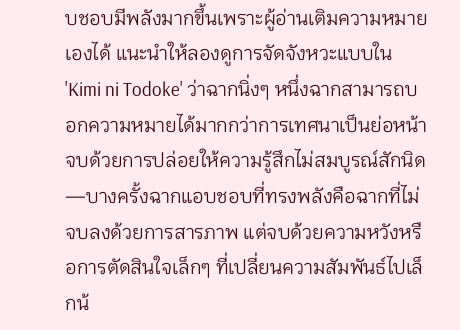บชอบมีพลังมากขึ้นเพราะผู้อ่านเติมความหมายเองได้ แนะนำให้ลองดูการจัดจังหวะแบบใน 'Kimi ni Todoke' ว่าฉากนิ่งๆ หนึ่งฉากสามารถบอกความหมายได้มากกว่าการเทศนาเป็นย่อหน้า
จบด้วยการปล่อยให้ความรู้สึกไม่สมบูรณ์สักนิด—บางครั้งฉากแอบชอบที่ทรงพลังคือฉากที่ไม่จบลงด้วยการสารภาพ แต่จบด้วยความหวังหรือการตัดสินใจเล็กๆ ที่เปลี่ยนความสัมพันธ์ไปเล็กน้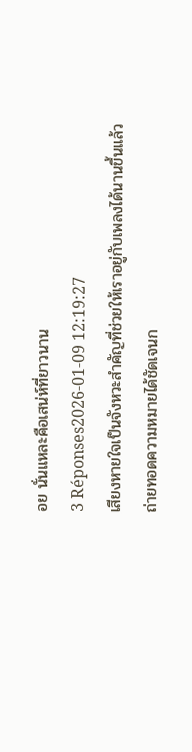อย นั่นแหละคือเสน่ห์ที่ยาวนาน
3 Réponses2026-01-09 12:19:27
เสียงหายใจเป็นจังหวะสำคัญที่ช่วยให้เราอยู่กับเพลงได้นานขึ้นแล้วถ่ายทอดความหมายได้ชัดเจนก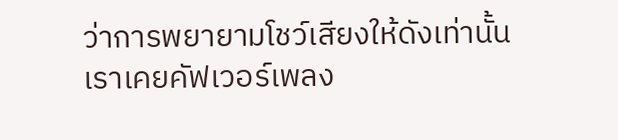ว่าการพยายามโชว์เสียงให้ดังเท่านั้น
เราเคยคัฟเวอร์เพลง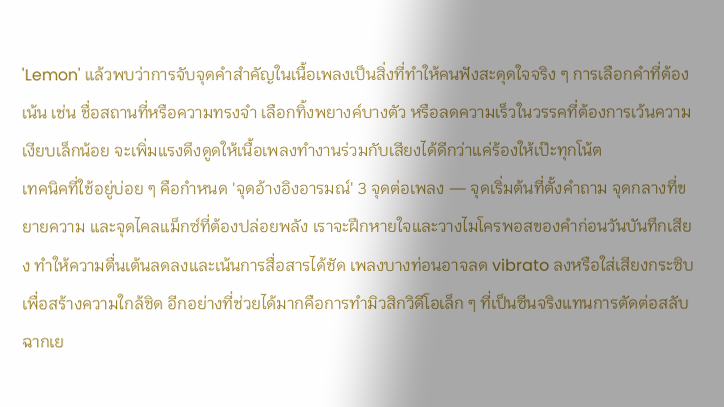'Lemon' แล้วพบว่าการจับจุดคำสำคัญในเนื้อเพลงเป็นสิ่งที่ทำให้คนฟังสะดุดใจจริง ๆ การเลือกคำที่ต้องเน้น เช่น ชื่อสถานที่หรือความทรงจำ เลือกทิ้งพยางค์บางตัว หรือลดความเร็วในวรรคที่ต้องการเว้นความเงียบเล็กน้อย จะเพิ่มแรงดึงดูดให้เนื้อเพลงทำงานร่วมกับเสียงได้ดีกว่าแค่ร้องให้เป๊ะทุกโน้ต
เทคนิคที่ใช้อยู่บ่อย ๆ คือกำหนด 'จุดอ้างอิงอารมณ์' 3 จุดต่อเพลง — จุดเริ่มต้นที่ตั้งคำถาม จุดกลางที่ขยายความ และจุดไคลแม็กซ์ที่ต้องปล่อยพลัง เราจะฝึกหายใจและวางไมโครพอสของคำก่อนวันบันทึกเสียง ทำให้ความตื่นเต้นลดลงและเน้นการสื่อสารได้ชัด เพลงบางท่อนอาจลด vibrato ลงหรือใส่เสียงกระซิบเพื่อสร้างความใกล้ชิด อีกอย่างที่ช่วยได้มากคือการทำมิวสิกวิดีโอเล็ก ๆ ที่เป็นซีนจริงแทนการตัดต่อสลับฉากเย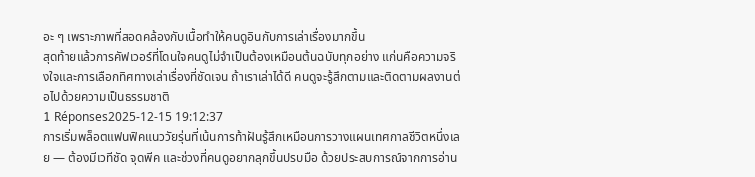อะ ๆ เพราะภาพที่สอดคล้องกับเนื้อทำให้คนดูอินกับการเล่าเรื่องมากขึ้น
สุดท้ายแล้วการคัฟเวอร์ที่โดนใจคนดูไม่จำเป็นต้องเหมือนต้นฉบับทุกอย่าง แก่นคือความจริงใจและการเลือกทิศทางเล่าเรื่องที่ชัดเจน ถ้าเราเล่าได้ดี คนดูจะรู้สึกตามและติดตามผลงานต่อไปด้วยความเป็นธรรมชาติ
1 Réponses2025-12-15 19:12:37
การเริ่มพล็อตแฟนฟิคแนววัยรุ่นที่เน้นการท้าฝันรู้สึกเหมือนการวางแผนเทศกาลชีวิตหนึ่งเลย — ต้องมีเวทีชัด จุดพีค และช่วงที่คนดูอยากลุกขึ้นปรบมือ ด้วยประสบการณ์จากการอ่าน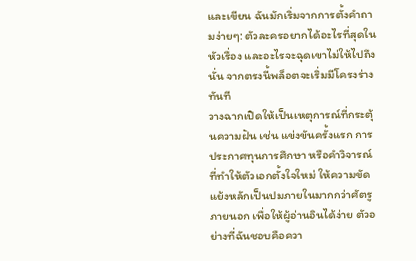และเขียน ฉันมักเริ่มจากการตั้งคำถามง่ายๆ: ตัวละครอยากได้อะไรที่สุดในหัวเรื่อง และอะไรจะฉุดเขาไม่ให้ไปถึงนั่น จากตรงนี้พล็อตจะเริ่มมีโครงร่างทันที
วางฉากเปิดให้เป็นเหตุการณ์ที่กระตุ้นความฝัน เช่น แข่งขันครั้งแรก การประกาศทุนการศึกษา หรือคำวิจารณ์ที่ทำให้ตัวเอกตั้งใจใหม่ ให้ความขัดแย้งหลักเป็นปมภายในมากกว่าศัตรูภายนอก เพื่อให้ผู้อ่านอินได้ง่าย ตัวอย่างที่ฉันชอบคือควา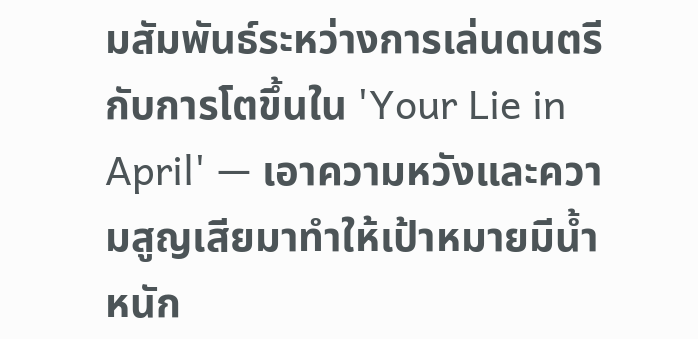มสัมพันธ์ระหว่างการเล่นดนตรีกับการโตขึ้นใน 'Your Lie in April' — เอาความหวังและความสูญเสียมาทำให้เป้าหมายมีน้ำหนัก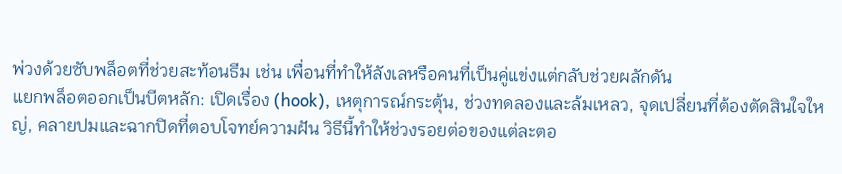พ่วงด้วยซับพล็อตที่ช่วยสะท้อนธีม เช่น เพื่อนที่ทำให้ลังเลหรือคนที่เป็นคู่แข่งแต่กลับช่วยผลักดัน
แยกพล็อตออกเป็นบีตหลัก: เปิดเรื่อง (hook), เหตุการณ์กระตุ้น, ช่วงทดลองและล้มเหลว, จุดเปลี่ยนที่ต้องตัดสินใจใหญ่, คลายปมและฉากปิดที่ตอบโจทย์ความฝัน วิธีนี้ทำให้ช่วงรอยต่อของแต่ละตอ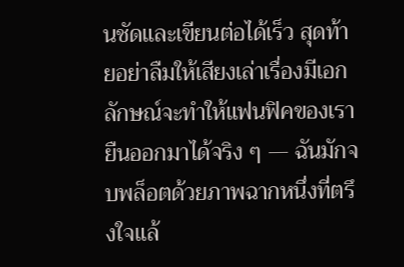นชัดและเขียนต่อได้เร็ว สุดท้ายอย่าลืมให้เสียงเล่าเรื่องมีเอกลักษณ์จะทำให้แฟนฟิคของเรายืนออกมาได้จริง ๆ — ฉันมักจบพล็อตด้วยภาพฉากหนึ่งที่ตรึงใจแล้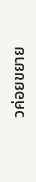วค่อยขยาย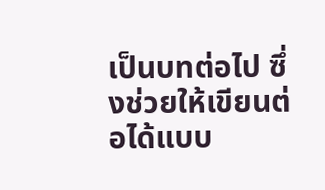เป็นบทต่อไป ซึ่งช่วยให้เขียนต่อได้แบบ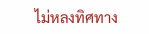ไม่หลงทิศทาง